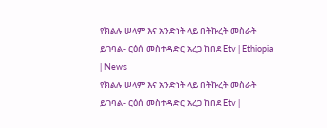የክልሉ ሠላም እና አንድነት ላይ በትኩረት መስራት ይገባል- ርዕሰ መስተዳድር አረጋ ከበደ Etv | Ethiopia | News
የክልሉ ሠላም እና አንድነት ላይ በትኩረት መስራት ይገባል- ርዕሰ መስተዳድር አረጋ ከበደ Etv |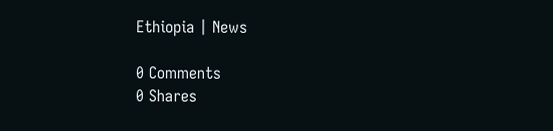Ethiopia | News

0 Comments
0 Shares